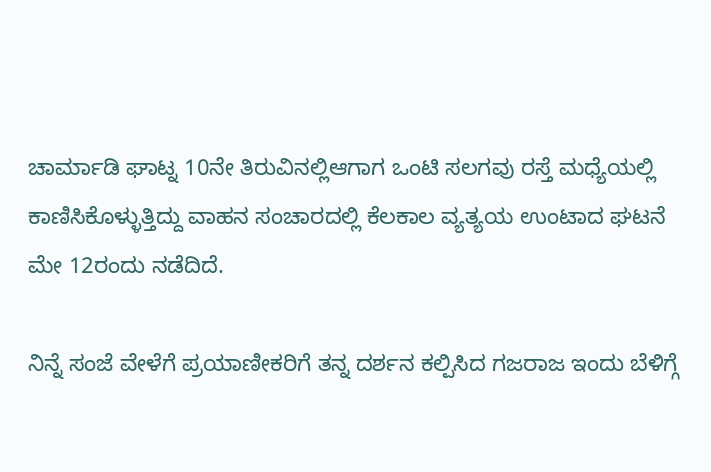ಚಾರ್ಮಾಡಿ ಘಾಟ್ನ 10ನೇ ತಿರುವಿನಲ್ಲಿಆಗಾಗ ಒಂಟಿ ಸಲಗವು ರಸ್ತೆ ಮಧ್ಯೆಯಲ್ಲಿ ಕಾಣಿಸಿಕೊಳ್ಳುತ್ತಿದ್ದು ವಾಹನ ಸಂಚಾರದಲ್ಲಿ ಕೆಲಕಾಲ ವ್ಯತ್ಯಯ ಉಂಟಾದ ಘಟನೆ ಮೇ 12ರಂದು ನಡೆದಿದೆ.

ನಿನ್ನೆ ಸಂಜೆ ವೇಳೆಗೆ ಪ್ರಯಾಣೀಕರಿಗೆ ತನ್ನ ದರ್ಶನ ಕಲ್ಪಿಸಿದ ಗಜರಾಜ ಇಂದು ಬೆಳಿಗ್ಗೆ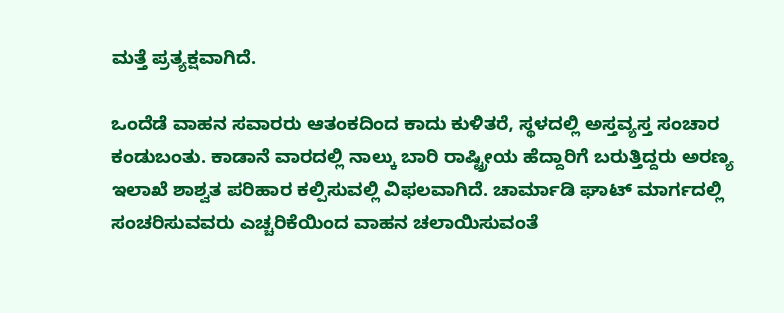ಮತ್ತೆ ಪ್ರತ್ಯಕ್ಷವಾಗಿದೆ.

ಒಂದೆಡೆ ವಾಹನ ಸವಾರರು ಆತಂಕದಿಂದ ಕಾದು ಕುಳಿತರೆ, ಸ್ಥಳದಲ್ಲಿ ಅಸ್ತವ್ಯಸ್ತ ಸಂಚಾರ ಕಂಡುಬಂತು. ಕಾಡಾನೆ ವಾರದಲ್ಲಿ ನಾಲ್ಕು ಬಾರಿ ರಾಷ್ಟ್ರೀಯ ಹೆದ್ದಾರಿಗೆ ಬರುತ್ತಿದ್ದರು ಅರಣ್ಯ ಇಲಾಖೆ ಶಾಶ್ವತ ಪರಿಹಾರ ಕಲ್ಪಿಸುವಲ್ಲಿ ವಿಫಲವಾಗಿದೆ. ಚಾರ್ಮಾಡಿ ಘಾಟ್ ಮಾರ್ಗದಲ್ಲಿ ಸಂಚರಿಸುವವರು ಎಚ್ಚರಿಕೆಯಿಂದ ವಾಹನ ಚಲಾಯಿಸುವಂತೆ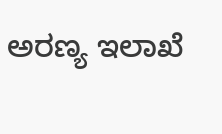ಅರಣ್ಯ ಇಲಾಖೆ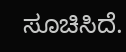ಸೂಚಿಸಿದೆ.